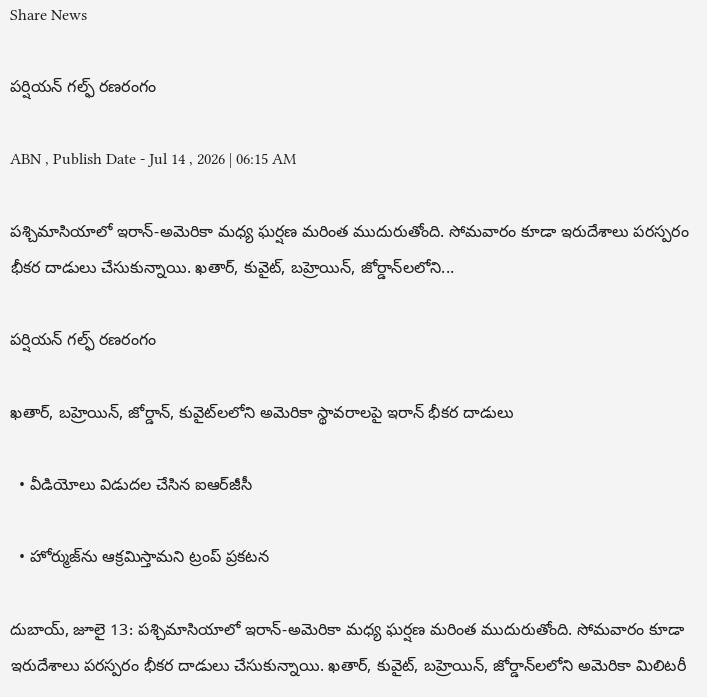Share News

పర్షియన్‌ గల్ఫ్‌ రణరంగం

ABN , Publish Date - Jul 14 , 2026 | 06:15 AM

పశ్చిమాసియాలో ఇరాన్‌-అమెరికా మధ్య ఘర్షణ మరింత ముదురుతోంది. సోమవారం కూడా ఇరుదేశాలు పరస్పరం భీకర దాడులు చేసుకున్నాయి. ఖతార్‌, కువైట్‌, బహ్రెయిన్‌, జోర్డాన్‌లలోని...

పర్షియన్‌ గల్ఫ్‌ రణరంగం

ఖతార్‌, బహ్రెయిన్‌, జోర్డాన్‌, కువైట్‌లలోని అమెరికా స్థావరాలపై ఇరాన్‌ భీకర దాడులు

  • వీడియోలు విడుదల చేసిన ఐఆర్‌జీసీ

  • హోర్ముజ్‌ను ఆక్రమిస్తామని ట్రంప్‌ ప్రకటన

దుబాయ్‌, జూలై 13: పశ్చిమాసియాలో ఇరాన్‌-అమెరికా మధ్య ఘర్షణ మరింత ముదురుతోంది. సోమవారం కూడా ఇరుదేశాలు పరస్పరం భీకర దాడులు చేసుకున్నాయి. ఖతార్‌, కువైట్‌, బహ్రెయిన్‌, జోర్డాన్‌లలోని అమెరికా మిలిటరీ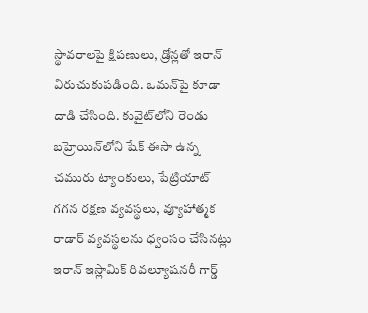స్థావరాలపై క్షిపణులు, డ్రోన్లతో ఇరాన్‌ విరుచుకుపడింది. ఒమన్‌పై కూడా దాడి చేసింది. కువైట్‌లోని రెండు బహ్రెయిన్‌లోని షేక్‌ ఈసా ఉన్న చమురు ట్యాంకులు, పేట్రియాట్‌ గగన రక్షణ వ్యవస్థలు, వ్యూహాత్మక రాడార్‌ వ్యవస్థలను ధ్వంసం చేసినట్లు ఇరాన్‌ ఇస్లామిక్‌ రివల్యూషనరీ గార్డ్‌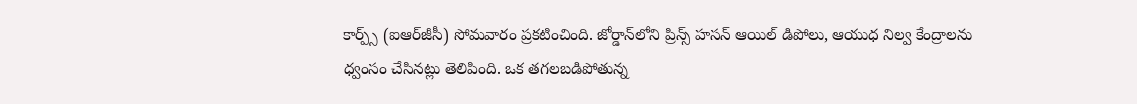కార్ప్స్‌ (ఐఆర్‌జీసీ) సోమవారం ప్రకటించింది. జోర్డాన్‌లోని ప్రిన్స్‌ హసన్‌ ఆయిల్‌ డిపోలు, ఆయుధ నిల్వ కేంద్రాలను ధ్వంసం చేసినట్లు తెలిపింది. ఒక తగలబడిపోతున్న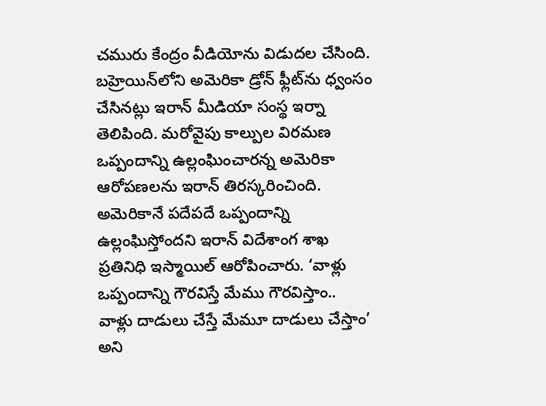చమురు కేంద్రం వీడియోను విడుదల చేసింది. బహ్రెయిన్‌లోని అమెరికా డ్రోన్‌ ఫ్లీట్‌ను ధ్వంసం చేసినట్లు ఇరాన్‌ మీడియా సంస్థ ఇర్నా తెలిపింది. మరోవైపు కాల్పుల విరమణ ఒప్పందాన్ని ఉల్లంఘించారన్న అమెరికా ఆరోపణలను ఇరాన్‌ తిరస్కరించింది. అమెరికానే పదేపదే ఒప్పందాన్ని ఉల్లంఘిస్తోందని ఇరాన్‌ విదేశాంగ శాఖ ప్రతినిధి ఇస్మాయిల్‌ ఆరోపించారు. ‘వాళ్లు ఒప్పందాన్ని గౌరవిస్తే మేము గౌరవిస్తాం.. వాళ్లు దాడులు చేస్తే మేమూ దాడులు చేస్తాం’ అని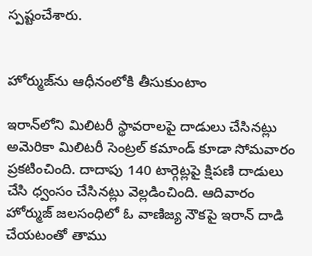స్పష్టంచేశారు.


హోర్ముజ్‌ను ఆధీనంలోకి తీసుకుంటాం

ఇరాన్‌లోని మిలిటరీ స్థావరాలపై దాడులు చేసినట్లు అమెరికా మిలిటరీ సెంట్రల్‌ కమాండ్‌ కూడా సోమవారం ప్రకటించింది. దాదాపు 140 టార్గెట్లపై క్షిపణి దాడులు చేసి ధ్వంసం చేసినట్లు వెల్లడించింది. ఆదివారం హోర్ముజ్‌ జలసంధిలో ఓ వాణిజ్య నౌకపై ఇరాన్‌ దాడి చేయటంతో తాము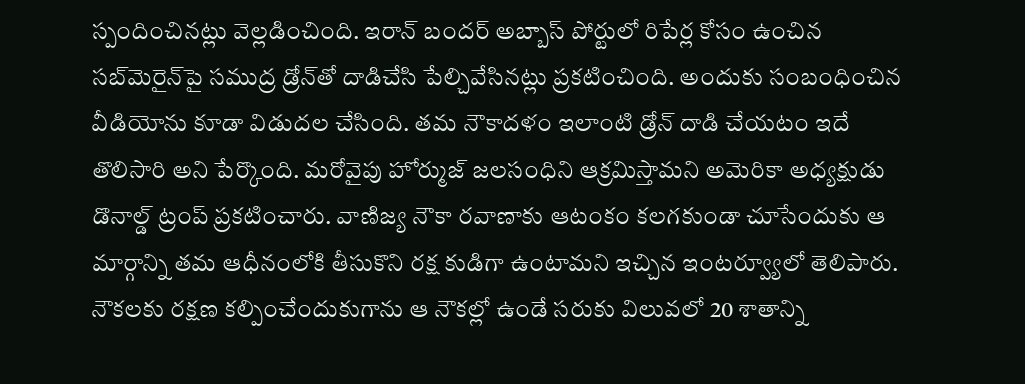స్పందించినట్లు వెల్లడించింది. ఇరాన్‌ బందర్‌ అబ్బాస్‌ పోర్టులో రిపేర్ల కోసం ఉంచిన సబ్‌మెరైన్‌పై సముద్ర డ్రోన్‌తో దాడిచేసి పేల్చివేసినట్లు ప్రకటించింది. అందుకు సంబంధించిన వీడియోను కూడా విడుదల చేసింది. తమ నౌకాదళం ఇలాంటి డ్రోన్‌ దాడి చేయటం ఇదే తొలిసారి అని పేర్కొంది. మరోవైపు హోర్ముజ్‌ జలసంధిని ఆక్రమిస్తామని అమెరికా అధ్యక్షుడు డొనాల్డ్‌ ట్రంప్‌ ప్రకటించారు. వాణిజ్య నౌకా రవాణాకు ఆటంకం కలగకుండా చూసేందుకు ఆ మార్గాన్ని తమ ఆధీనంలోకి తీసుకొని రక్ష కుడిగా ఉంటామని ఇచ్చిన ఇంటర్వ్యూలో తెలిపారు. నౌకలకు రక్షణ కల్పించేందుకుగాను ఆ నౌకల్లో ఉండే సరుకు విలువలో 20 శాతాన్ని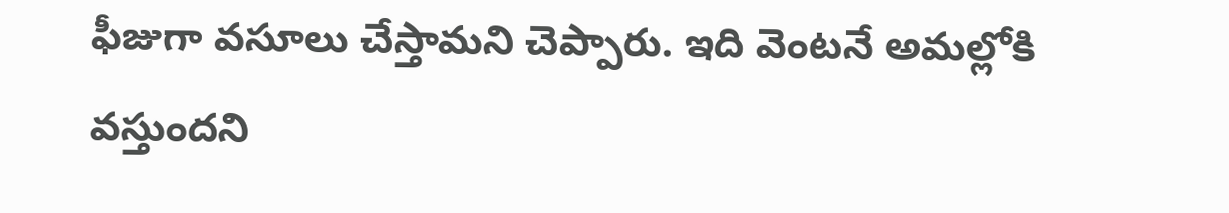ఫీజుగా వసూలు చేస్తామని చెప్పారు. ఇది వెంటనే అమల్లోకి వస్తుందని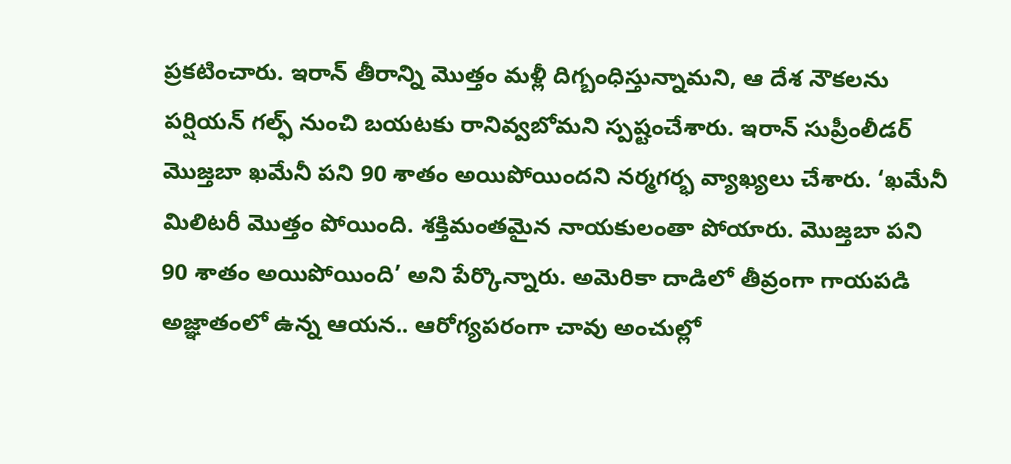ప్రకటించారు. ఇరాన్‌ తీరాన్ని మొత్తం మళ్లీ దిగ్బంధిస్తున్నామని, ఆ దేశ నౌకలను పర్షియన్‌ గల్ఫ్‌ నుంచి బయటకు రానివ్వబోమని స్పష్టంచేశారు. ఇరాన్‌ సుప్రీంలీడర్‌ మొజ్తబా ఖమేనీ పని 90 శాతం అయిపోయిందని నర్మగర్భ వ్యాఖ్యలు చేశారు. ‘ఖమేనీ మిలిటరీ మొత్తం పోయింది. శక్తిమంతమైన నాయకులంతా పోయారు. మొజ్తబా పని 90 శాతం అయిపోయింది’ అని పేర్కొన్నారు. అమెరికా దాడిలో తీవ్రంగా గాయపడి అజ్ఞాతంలో ఉన్న ఆయన.. ఆరోగ్యపరంగా చావు అంచుల్లో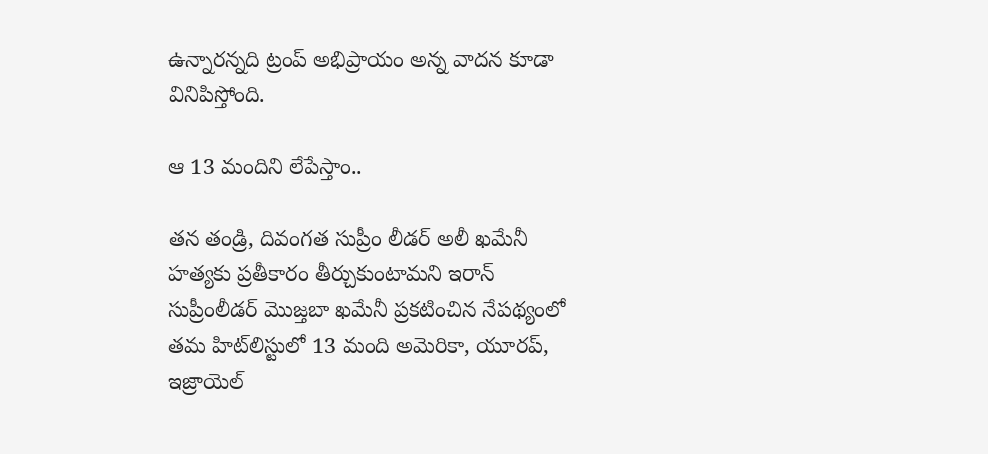ఉన్నారన్నది ట్రంప్‌ అభిప్రాయం అన్న వాదన కూడా వినిపిస్తోంది.

ఆ 13 మందిని లేపేస్తాం..

తన తండ్రి, దివంగత సుప్రీం లీడర్‌ అలీ ఖమేనీ హత్యకు ప్రతీకారం తీర్చుకుంటామని ఇరాన్‌ సుప్రీంలీడర్‌ మొజ్తబా ఖమేనీ ప్రకటించిన నేపథ్యంలో తమ హిట్‌లిస్టులో 13 మంది అమెరికా, యూరప్‌, ఇజ్రాయెల్‌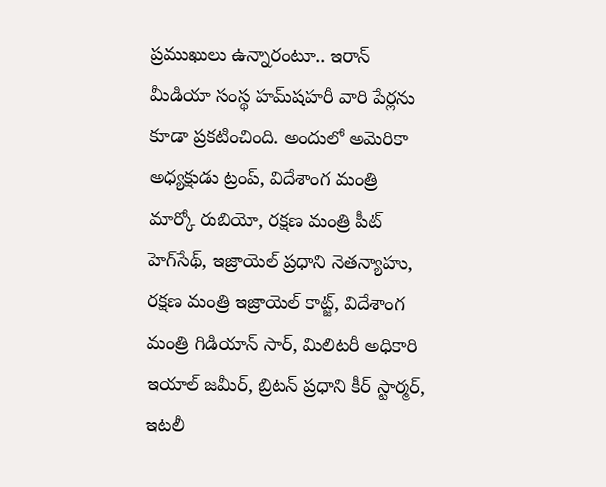ప్రముఖులు ఉన్నారంటూ.. ఇరాన్‌ మీడియా సంస్థ హమ్‌షహరీ వారి పేర్లను కూడా ప్రకటించింది. అందులో అమెరికా అధ్యక్షుడు ట్రంప్‌, విదేశాంగ మంత్రి మార్కో రుబియో, రక్షణ మంత్రి పీట్‌ హెగ్‌సేథ్‌, ఇజ్రాయెల్‌ ప్రధాని నెతన్యాహు, రక్షణ మంత్రి ఇజ్రాయెల్‌ కాట్జ్‌, విదేశాంగ మంత్రి గిడియాన్‌ సార్‌, మిలిటరీ అధికారి ఇయాల్‌ జమీర్‌, బ్రిటన్‌ ప్రధాని కీర్‌ స్టార్మర్‌, ఇటలీ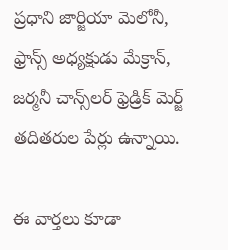ప్రధాని జార్జియా మెలోనీ, ఫ్రాన్స్‌ అధ్యక్షుడు మేక్రాన్‌, జర్మనీ చాన్స్‌లర్‌ ఫ్రెడ్రిక్‌ మెర్జ్‌ తదితరుల పేర్లు ఉన్నాయి.

ఈ వార్తలు కూడా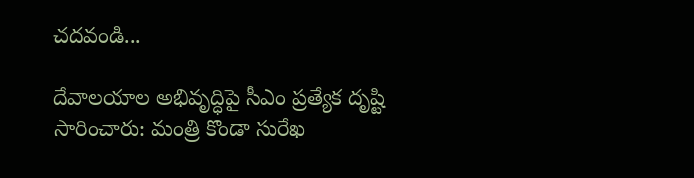చదవండి...

దేవాలయాల అభివృద్ధిపై సీఎం ప్రత్యేక దృష్టి సారించారు: మంత్రి కొండా సురేఖ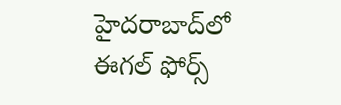హైదరాబాద్‌లో ఈగల్ ఫోర్స్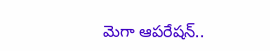మెగా ఆపరేషన్..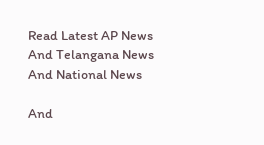Read Latest AP News And Telangana News And National News

And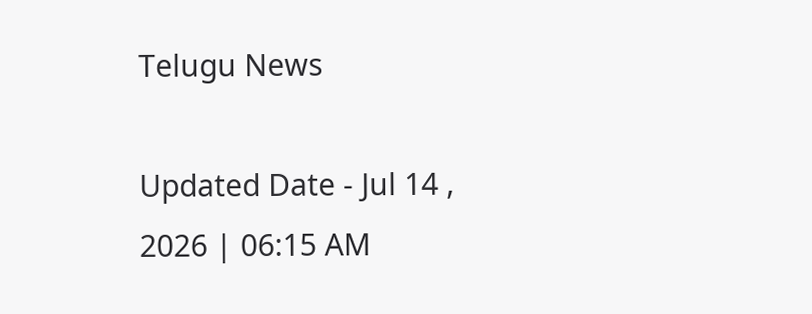Telugu News

Updated Date - Jul 14 , 2026 | 06:15 AM